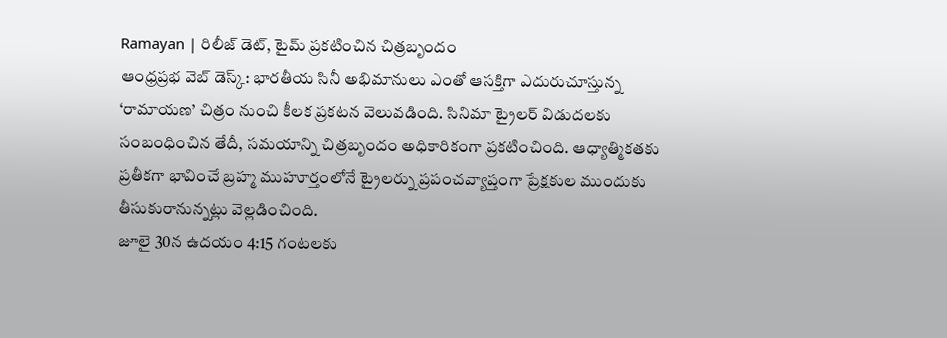Ramayan | రిలీజ్ డెట్, టైమ్ ప్రకటించిన చిత్రబృందం
ఆంధ్రప్రభ వెబ్ డెస్క్: భారతీయ సినీ అభిమానులు ఎంతో ఆసక్తిగా ఎదురుచూస్తున్న ‘రామాయణ’ చిత్రం నుంచి కీలక ప్రకటన వెలువడింది. సినిమా ట్రైలర్ విడుదలకు సంబంధించిన తేదీ, సమయాన్ని చిత్రబృందం అధికారికంగా ప్రకటించింది. ఆధ్యాత్మికతకు ప్రతీకగా భావించే బ్రహ్మ ముహూర్తంలోనే ట్రైలర్ను ప్రపంచవ్యాప్తంగా ప్రేక్షకుల ముందుకు తీసుకురానున్నట్లు వెల్లడించింది.
జూలై 30న ఉదయం 4:15 గంటలకు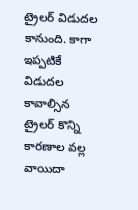ట్రైలర్ విడుదల కానుంది. కాగా ఇప్పటికే విడుదల కావాల్సిన ట్రైలర్ కొన్ని కారణాల వల్ల వాయిదా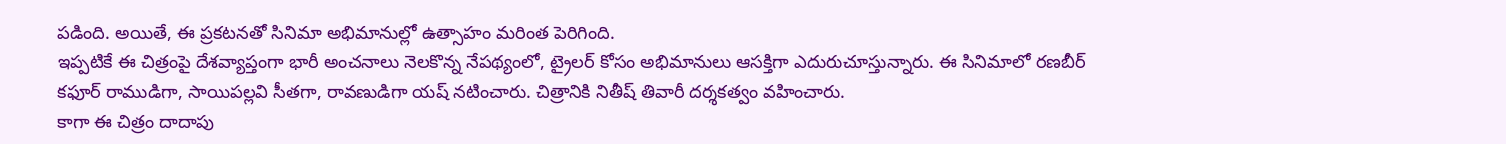పడింది. అయితే, ఈ ప్రకటనతో సినిమా అభిమానుల్లో ఉత్సాహం మరింత పెరిగింది.
ఇప్పటికే ఈ చిత్రంపై దేశవ్యాప్తంగా భారీ అంచనాలు నెలకొన్న నేపథ్యంలో, ట్రైలర్ కోసం అభిమానులు ఆసక్తిగా ఎదురుచూస్తున్నారు. ఈ సినిమాలో రణబీర్ కఫూర్ రాముడిగా, సాయిపల్లవి సీతగా, రావణుడిగా యష్ నటించారు. చిత్రానికి నితీష్ తివారీ దర్శకత్వం వహించారు.
కాగా ఈ చిత్రం దాదాపు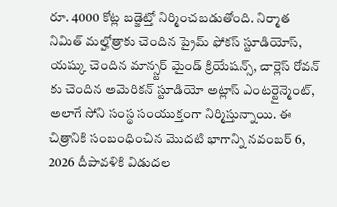రూ. 4000 కోట్ల బడ్జెట్తో నిర్మించబడుతోంది. నిర్మాత నిమిత్ మల్హోత్రాకు చెందిన ప్రైమ్ ఫోకస్ స్టూడియోస్, యష్కు చెందిన మాన్స్టర్ మైండ్ క్రియేషన్స్, చార్లెస్ రోవన్ కు చెందిన అమెరికన్ స్టూడియో అట్లాస్ ఎంటర్టైన్మెంట్, అలాగే సోని సంస్థ సంయుక్తంగా నిర్మిస్తున్నాయి. ఈ చిత్రానికి సంబంధించిన మొదటి భాగాన్ని నవంబర్ 6, 2026 దీపావళికి విడుదల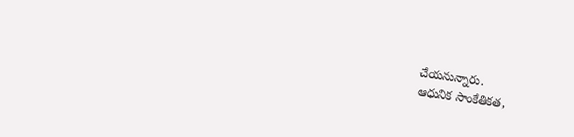చేయనున్నారు.
ఆధునిక సాంకేతికత,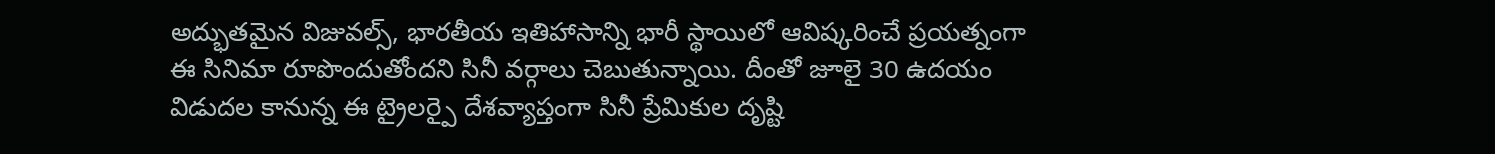అద్భుతమైన విజువల్స్, భారతీయ ఇతిహాసాన్ని భారీ స్థాయిలో ఆవిష్కరించే ప్రయత్నంగా ఈ సినిమా రూపొందుతోందని సినీ వర్గాలు చెబుతున్నాయి. దీంతో జూలై 30 ఉదయం విడుదల కానున్న ఈ ట్రైలర్పై దేశవ్యాప్తంగా సినీ ప్రేమికుల దృష్టి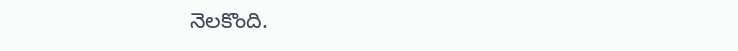నెలకొంది.